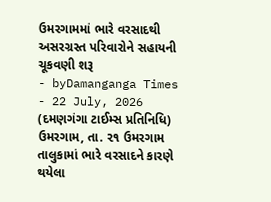ઉમરગામમાં ભારે વરસાદથી અસરગ્રસ્ત પરિવારોને સહાયની ચૂકવણી શરૂ
- byDamanganga Times
- 22 July, 2026
(દમણગંગા ટાઈમ્સ પ્રતિનિધિ)
ઉમરગામ, તા. ૨૧ ઉમરગામ તાલુકામાં ભારે વરસાદને કારણે થયેલા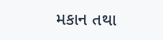મકાન તથા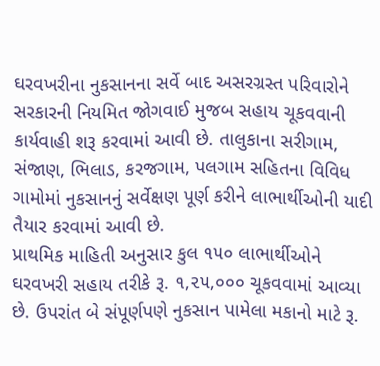ઘરવખરીના નુકસાનના સર્વે બાદ અસરગ્રસ્ત પરિવારોને સરકારની નિયમિત જોગવાઈ મુજબ સહાય ચૂકવવાની કાર્યવાહી શરૂ કરવામાં આવી છે. તાલુકાના સરીગામ, સંજાણ, ભિલાડ, કરજગામ, પલગામ સહિતના વિવિધ ગામોમાં નુકસાનનું સર્વેક્ષણ પૂર્ણ કરીને લાભાર્થીઓની યાદી તૈયાર કરવામાં આવી છે.
પ્રાથમિક માહિતી અનુસાર કુલ ૧૫૦ લાભાર્થીઓને ઘરવખરી સહાય તરીકે રૂ. ૧,૨૫,૦૦૦ ચૂકવવામાં આવ્યા છે. ઉપરાંત બે સંપૂર્ણપણે નુકસાન પામેલા મકાનો માટે રૂ.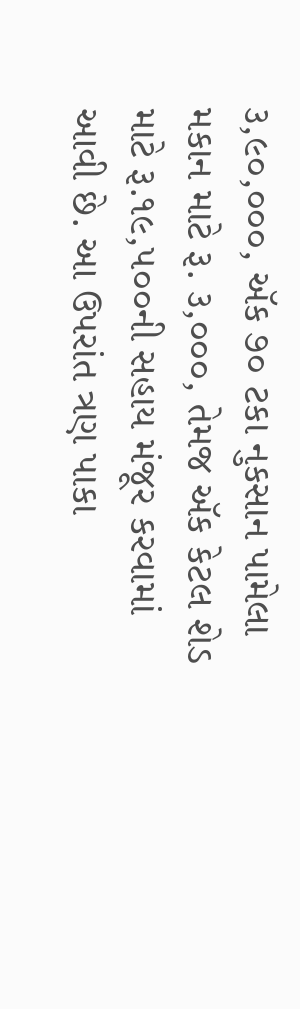૩,૯૦,૦૦૦, ઍક ૭૦ ટકા નુકસાન પામેલા મકાન માટે રૂ. ૩,૦૦૦, તેમજ ઍક કેટલ શેડ માટે રૂ.૧૯,૫૦૦ની સહાય મંજૂર કરવામાં આવી છે. આ ઉપરાંત ત્રણ પાકા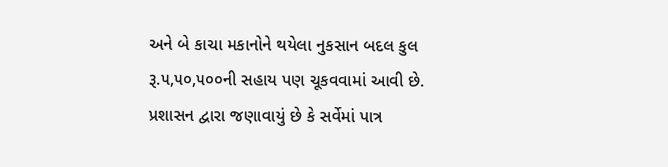અને બે કાચા મકાનોને થયેલા નુકસાન બદલ કુલ રૂ.૫,૫૦,૫૦૦ની સહાય પણ ચૂકવવામાં આવી છે.
પ્રશાસન દ્વારા જણાવાયું છે કે સર્વેમાં પાત્ર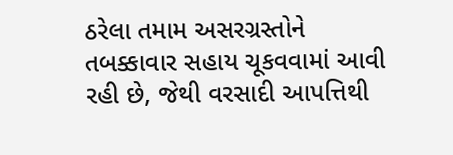ઠરેલા તમામ અસરગ્રસ્તોને તબક્કાવાર સહાય ચૂકવવામાં આવી રહી છે, જેથી વરસાદી આપત્તિથી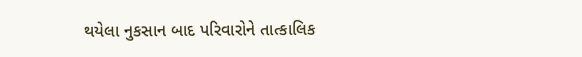થયેલા નુકસાન બાદ પરિવારોને તાત્કાલિક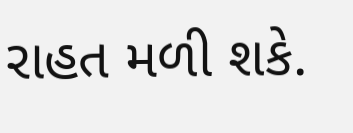રાહત મળી શકે.